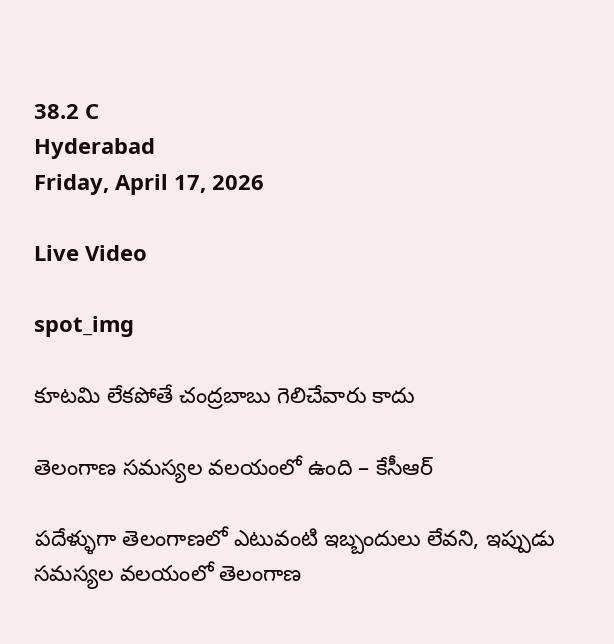38.2 C
Hyderabad
Friday, April 17, 2026

Live Video

spot_img

కూటమి లేకపోతే చంద్రబాబు గెలిచేవారు కాదు

తెలంగాణ సమస్యల వలయంలో ఉంది – కేసీఆర్‌

పదేళ్ళుగా తెలంగాణలో ఎటువంటి ఇబ్బందులు లేవని, ఇప్పుడు సమస్యల వలయంలో తెలంగాణ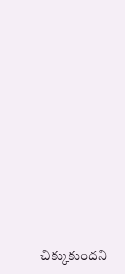చిక్కుకుందని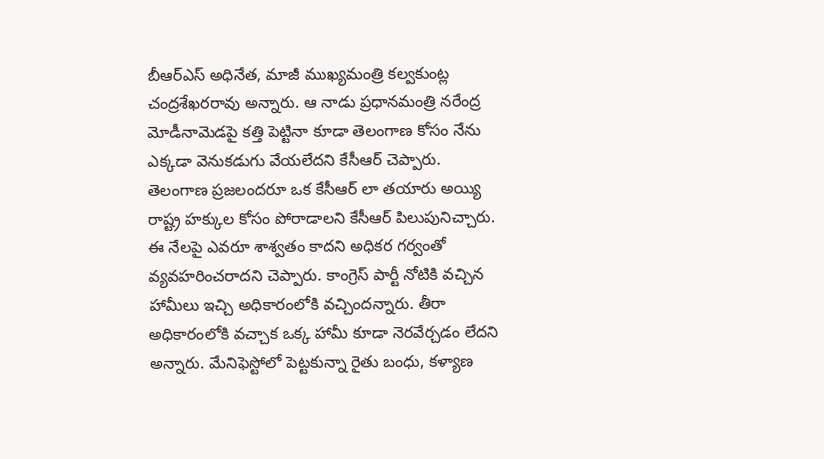బీఆర్‌ఎస్‌ అధినేత, మాజీ ముఖ్యమంత్రి కల్వకుంట్ల చంద్రశేఖరరావు అన్నారు. ఆ నాడు ప్రధానమంత్రి నరేంద్ర మోడీనామెడపై కత్తి పెట్టినా కూడా తెలంగాణ కోసం నేను ఎక్కడా వెనుకడుగు వేయలేదని కేసీఆర్‌ చెప్పారు. తెలంగాణ ప్రజలందరూ ఒక కేసీఆర్‌ లా తయారు అయ్యి రాష్ట్ర హక్కుల కోసం పోరాడాలని కేసీఆర్‌ పిలుపునిచ్చారు. ఈ నేలపై ఎవరూ శాశ్వతం కాదని అధికర గర్వంతో వ్యవహరించరాదని చెప్పారు. కాంగ్రెస్ పార్టీ నోటికి వచ్చిన హామీలు ఇచ్చి అధికారంలోకి వచ్చిందన్నారు. తీరా అధికారంలోకి వచ్చాక ఒక్క హామీ కూడా నెరవేర్చడం లేదని అన్నారు. మేనిఫెస్టోలో పెట్టకున్నా రైతు బంధు, కళ్యాణ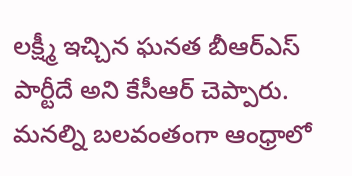లక్ష్మీ ఇచ్చిన ఘనత బీఆర్‌ఎస్‌ పార్టీదే అని కేసీఆర్‌ చెప్పారు. మనల్ని బలవంతంగా ఆంధ్రాలో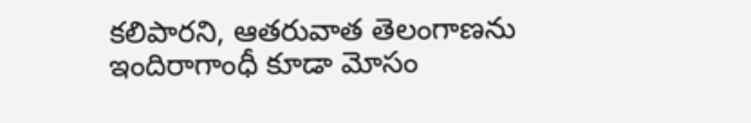కలిపారని, ఆతరువాత తెలంగాణను ఇందిరాగాంధీ కూడా మోసం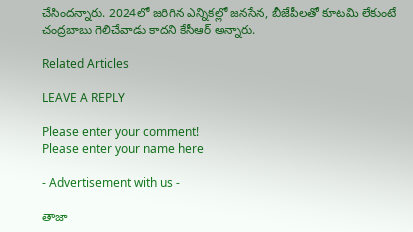చేసిందన్నారు. 2024లో జరిగిన ఎన్నికల్లో జనసేన, బీజేపీలతో కూటమి లేకుంటే చంద్రబాబు గెలిచేవాడు కాదని కేసీఆర్‌ అన్నారు.

Related Articles

LEAVE A REPLY

Please enter your comment!
Please enter your name here

- Advertisement with us -

తాజా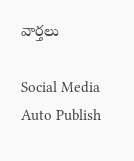వార్తలు

Social Media Auto Publish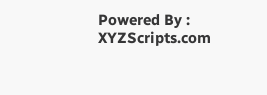Powered By : XYZScripts.com